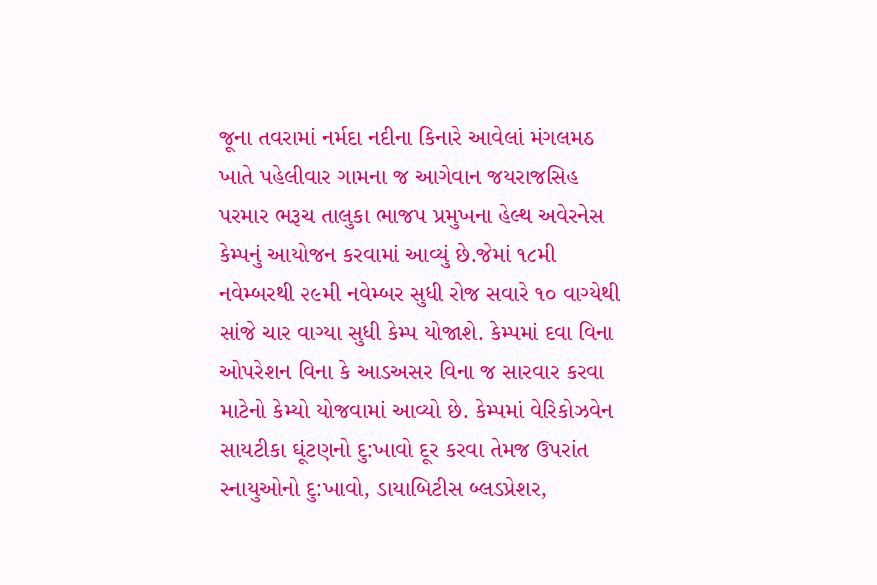જૂના તવરામાં નર્મદા નદીના કિનારે આવેલાં મંગલમઠ ખાતે પહેલીવાર ગામના જ આગેવાન જયરાજસિહ પરમાર ભરૂચ તાલુકા ભાજપ પ્રમુખના હેલ્થ અવેરનેસ કેમ્પનું આયોજન કરવામાં આવ્યું છે.જેમાં ૧૮મી નવેમ્બરથી ૨૯મી નવેમ્બર સુધી રોજ સવારે ૧૦ વાગ્યેથી સાંજે ચાર વાગ્યા સુધી કેમ્પ યોજાશે. કેમ્પમાં દવા વિના ઓપરેશન વિના કે આડઅસર વિના જ સારવાર કરવા માટેનો કેમ્યો યોજવામાં આવ્યો છે. કેમ્પમાં વેરિકોઝવેન સાયટીકા ઘૂંટણનો દુ:ખાવો દૂર કરવા તેમજ ઉપરાંત સ્નાયુઓનો દુ:ખાવો, ડાયાબિટીસ બ્લડપ્રેશર,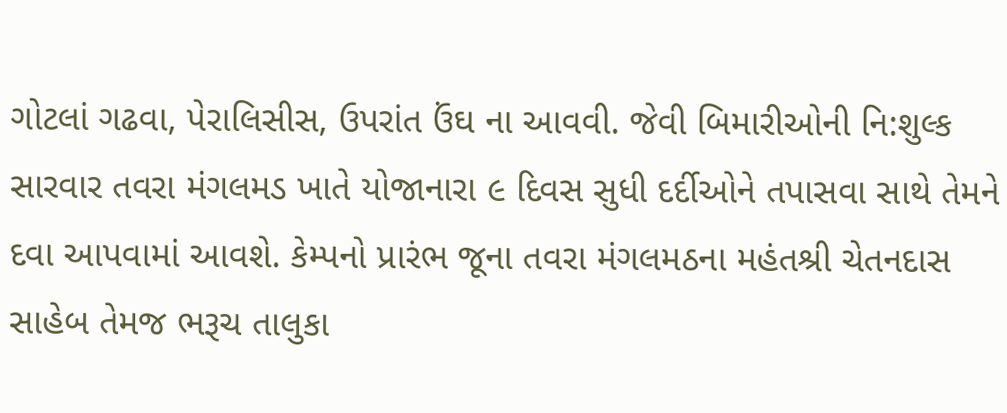ગોટલાં ગઢવા, પેરાલિસીસ, ઉપરાંત ઉંઘ ના આવવી. જેવી બિમારીઓની નિ:શુલ્ક સારવાર તવરા મંગલમડ ખાતે યોજાનારા ૯ દિવસ સુધી દર્દીઓને તપાસવા સાથે તેમને દવા આપવામાં આવશે. કેમ્પનો પ્રારંભ જૂના તવરા મંગલમઠના મહંતશ્રી ચેતનદાસ સાહેબ તેમજ ભરૂચ તાલુકા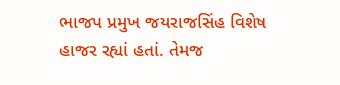ભાજપ પ્રમુખ જયરાજસિંહ વિશેષ હાજર રહ્યાં હતાં. તેમજ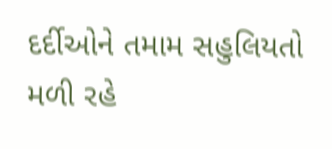દર્દીઓને તમામ સહુલિયતો મળી રહે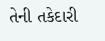તેની તકેદારી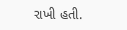રાખી હતી.